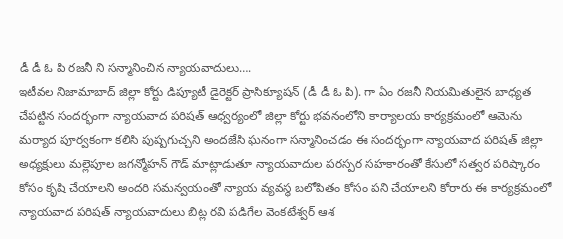డీ డీ ఓ పి రజనీ ని సన్మానించిన న్యాయవాదులు….
ఇటీవల నిజామాబాద్ జిల్లా కోర్టు డిప్యూటీ డైరెక్టర్ ప్రాసిక్యూషన్ (డీ డీ ఓ పి). గా ఏం రజనీ నియమితులైన బాధ్యత చేపట్టిన సందర్భంగా న్యాయవాద పరిషత్ ఆధ్వర్యంలో జిల్లా కోర్టు భవనంలోని కార్యాలయ కార్యక్రమంలో ఆమెను మర్యాద పూర్వకంగా కలిసి పుష్పగుచ్చని అందజేసి ఘనంగా సన్మానించడం ఈ సందర్భంగా న్యాయవాద పరిషత్ జిల్లా అధ్యక్షులు మల్లెపూల జగన్మోహన్ గౌడ్ మాట్లాడుతూ న్యాయవాదుల పరస్పర సహకారంతో కేసులో సత్వర పరిష్కారం కోసం కృషి చేయాలని అందరి సమన్వయంతో న్యాయ వ్యవస్థ బలోపితం కోసం పని చేయాలని కోరారు ఈ కార్యక్రమంలో న్యాయవాద పరిషత్ న్యాయవాదులు బిట్ల రవి పడిగేల వెంకటేశ్వర్ ఆశ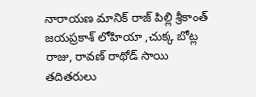నారాయణ మానిక్ రాజ్ పిల్లి శ్రీకాంత్ జయప్రకాశ్ లోహియా ,చుక్క బోట్ల రాజు, రావణ్ రాథోడ్ సాయి తదితరులు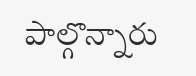పాల్గొన్నారు